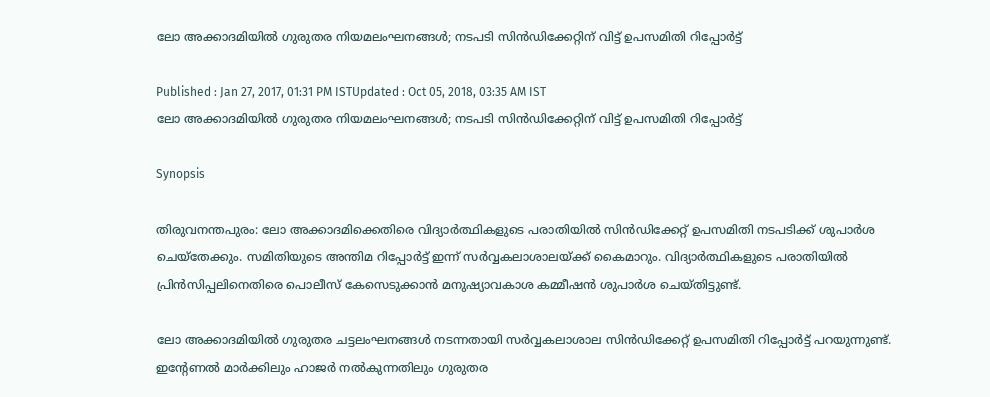ലോ അക്കാദമിയില്‍ ഗുരുതര നിയമലംഘനങ്ങള്‍; നടപടി സിന്‍ഡിക്കേറ്റിന് വിട്ട് ഉപസമിതി റിപ്പോര്‍ട്ട്

Published : Jan 27, 2017, 01:31 PM ISTUpdated : Oct 05, 2018, 03:35 AM IST
ലോ അക്കാദമിയില്‍ ഗുരുതര നിയമലംഘനങ്ങള്‍; നടപടി സിന്‍ഡിക്കേറ്റിന് വിട്ട് ഉപസമിതി റിപ്പോര്‍ട്ട്

Synopsis

തിരുവനന്തപുരം: ലോ അക്കാദമിക്കെതിരെ വിദ്യാ‍ർത്ഥികളുടെ പരാതിയിൽ സിൻഡിക്കേറ്റ് ഉപസമിതി നടപടിക്ക് ശുപാർശ ചെയ്തേക്കും. സമിതിയുടെ അന്തിമ റിപ്പോർട്ട് ഇന്ന് സർവ്വകലാശാലയ്ക്ക് കൈമാറും. വിദ്യാർത്ഥികളുടെ പരാതിയിൽ പ്രിൻസിപ്പലിനെതിരെ പൊലീസ് കേസെടുക്കാൻ മനുഷ്യാവകാശ കമ്മീഷൻ ശുപാർശ ചെയ്തിട്ടുണ്ട്.

ലോ അക്കാദമിയില്‍ ഗുരുതര ചട്ടലംഘനങ്ങള്‍ നടന്നതായി സര്‍വ്വകലാശാല സിന്‍ഡിക്കേറ്റ് ഉപസമിതി റിപ്പോര്‍ട്ട് പറയുന്നുണ്ട്. ഇന്‍റേണല്‍ മാര്‍ക്കിലും ഹാജര്‍ നല്‍കുന്നതിലും ഗുരുതര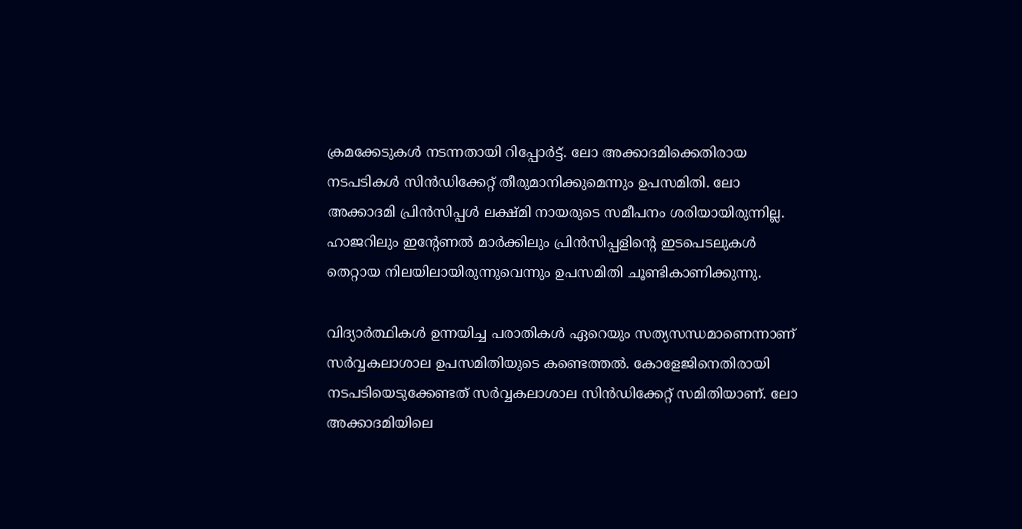ക്രമക്കേടുകള്‍ നടന്നതായി റിപ്പോര്‍ട്ട്. ലോ അക്കാദമിക്കെതിരായ നടപടികള്‍ സിന്‍ഡിക്കേറ്റ് തീരുമാനിക്കുമെന്നും ഉപസമിതി. ലോ അക്കാദമി പ്രിന്‍സിപ്പള്‍ ലക്ഷ്മി നായരുടെ സമീപനം ശരിയായിരുന്നില്ല. ഹാജറിലും ഇന്റേണല്‍ മാര്‍ക്കിലും പ്രിന്‍സിപ്പളിന്റെ ഇടപെടലുകള്‍ തെറ്റായ നിലയിലായിരുന്നുവെന്നും ഉപസമിതി ചൂണ്ടികാണിക്കുന്നു.

വിദ്യാര്‍ത്ഥികള്‍ ഉന്നയിച്ച പരാതികള്‍ ഏറെയും സത്യസന്ധമാണെന്നാണ് സര്‍വ്വകലാശാല ഉപസമിതിയുടെ കണ്ടെത്തല്‍. കോളേജിനെതിരായി നടപടിയെടുക്കേണ്ടത് സര്‍വ്വകലാശാല സിന്‍ഡിക്കേറ്റ് സമിതിയാണ്. ലോ അക്കാദമിയിലെ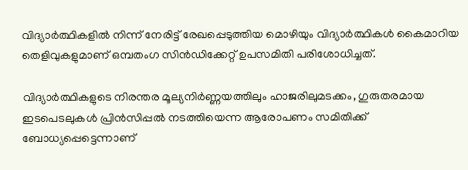വിദ്യാർത്ഥികളിൽ നിന്ന് നേരിട്ട് രേഖപ്പെടുത്തിയ മൊഴിയും വിദ്യാർത്ഥികൾ കൈമാറിയ തെളിവുകളുമാണ് ഒമ്പതംഗ സിൻഡിക്കേറ്റ് ഉപസമിതി പരിശോധിച്ചത്.

വിദ്യാർത്ഥികളുടെ നിരന്തര മൂല്യനിർണ്ണയത്തിലും ഹാജരിലുമടക്കം, ഗുരുതരമായ ഇടപെടലുകൾ പ്രിൻസിപ്പൽ നടത്തിയെന്ന ആരോപണം സമിതിക്ക് ബോധ്യപ്പെട്ടെന്നാണ്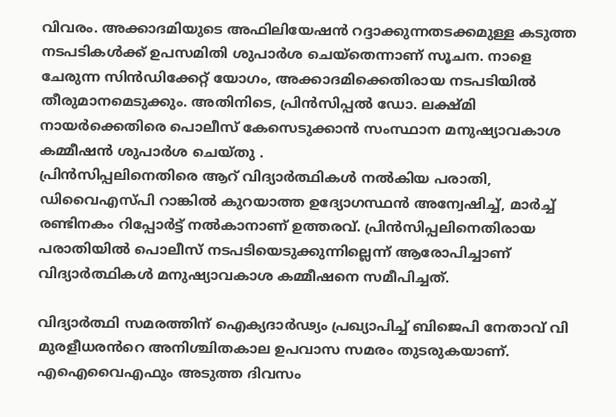വിവരം. അക്കാദമിയുടെ അഫിലിയേഷൻ റദ്ദാക്കുന്നതടക്കമുള്ള കടുത്ത നടപടികൾക്ക് ഉപസമിതി ശുപാർശ ചെയ്തെന്നാണ് സൂചന. നാളെ ചേരുന്ന സിൻഡിക്കേറ്റ് യോഗം, അക്കാദമിക്കെതിരായ നടപടിയിൽ തീരുമാനമെടുക്കും. അതിനിടെ, പ്രിൻസിപ്പൽ ഡോ. ലക്ഷ്മി നായർക്കെതിരെ പൊലീസ് കേസെടുക്കാൻ സംസ്ഥാന മനുഷ്യാവകാശ  കമ്മീഷൻ ശുപാർശ ചെയ്തു .
പ്രിൻസിപ്പലിനെതിരെ ആറ് വിദ്യാർത്ഥികൾ നൽകിയ പരാതി, ഡിവൈഎസ്പി റാങ്കിൽ കുറയാത്ത ഉദ്യോഗസ്ഥൻ അന്വേഷിച്ച്, മാർച്ച് രണ്ടിനകം റിപ്പോർട്ട് നൽകാനാണ് ഉത്തരവ്. പ്രിൻസിപ്പലിനെതിരായ പരാതിയിൽ പൊലീസ് നടപടിയെടുക്കുന്നില്ലെന്ന് ആരോപിച്ചാണ് വിദ്യാർത്ഥികൾ മനുഷ്യാവകാശ കമ്മീഷനെ സമീപിച്ചത്.

വിദ്യാർത്ഥി സമരത്തിന് ഐക്യദാർഢ്യം പ്രഖ്യാപിച്ച് ബിജെപി നേതാവ് വി മുരളീധരൻറെ അനിശ്ചിതകാല ഉപവാസ സമരം തുടരുകയാണ്. എഐവൈഎഫും അടുത്ത ദിവസം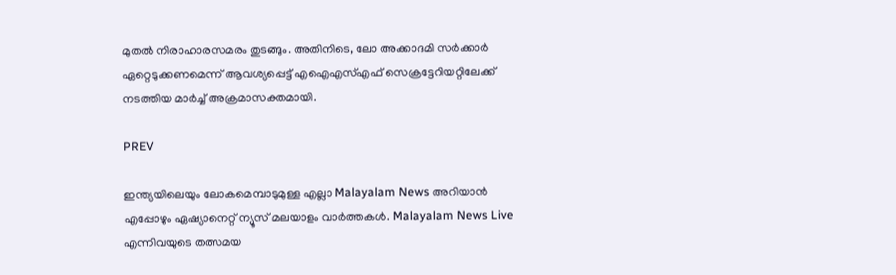മുതൽ നിരാഹാരസമരം തുടങ്ങും. അതിനിടെ, ലോ അക്കാദമി സർക്കാർ ഏറ്റെടുക്കണമെന്ന് ആവശ്യപ്പെട്ട് എഐഎസ്എഫ് സെക്രട്ടേറിയറ്റിലേക്ക് നടത്തിയ മാർച്ച് അക്രമാസക്തമായി.

PREV

ഇന്ത്യയിലെയും ലോകമെമ്പാടുമുള്ള എല്ലാ Malayalam News അറിയാൻ എപ്പോഴും ഏഷ്യാനെറ്റ് ന്യൂസ് മലയാളം വാർത്തകൾ. Malayalam News Live എന്നിവയുടെ തത്സമയ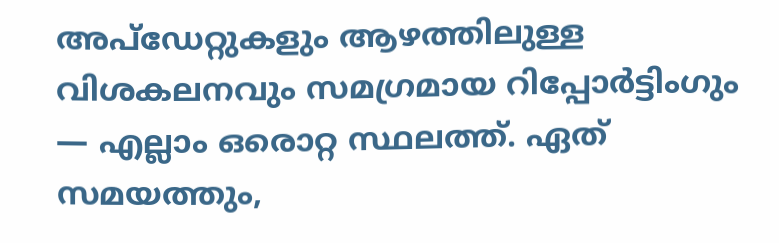അപ്‌ഡേറ്റുകളും ആഴത്തിലുള്ള വിശകലനവും സമഗ്രമായ റിപ്പോർട്ടിംഗും — എല്ലാം ഒരൊറ്റ സ്ഥലത്ത്. ഏത് സമയത്തും,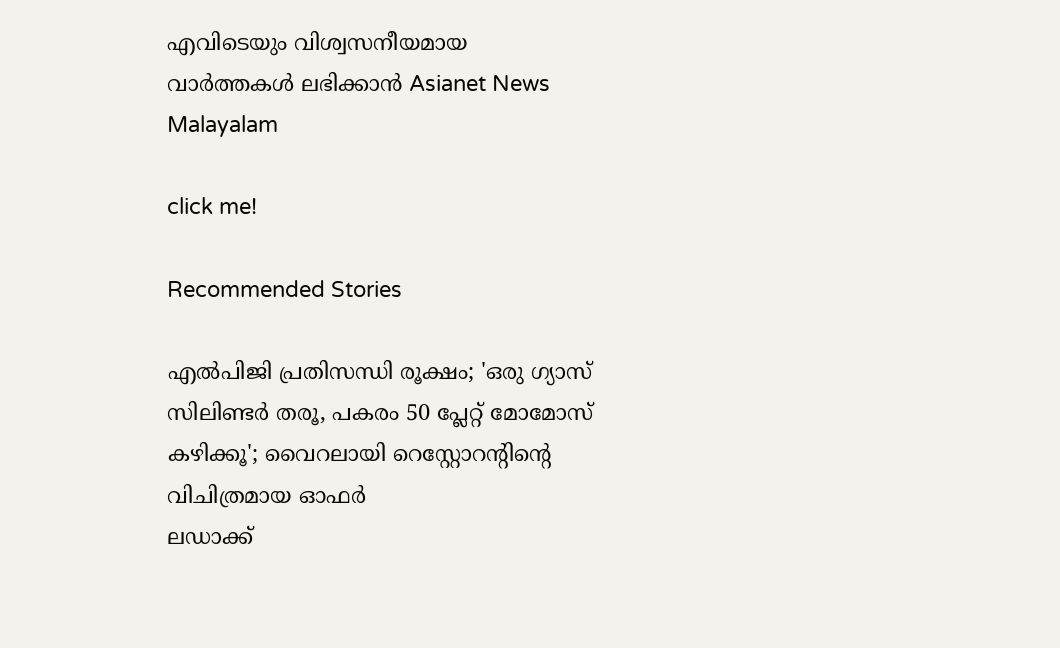എവിടെയും വിശ്വസനീയമായ വാർത്തകൾ ലഭിക്കാൻ Asianet News Malayalam

click me!

Recommended Stories

എൽപിജി പ്രതിസന്ധി രൂക്ഷം; 'ഒരു ഗ്യാസ് സിലിണ്ടർ തരൂ, പകരം 50 പ്ലേറ്റ് മോമോസ് കഴിക്കൂ'; വൈറലായി റെസ്റ്റോറന്റിന്റെ വിചിത്രമായ ഓഫർ
ലഡാക്ക്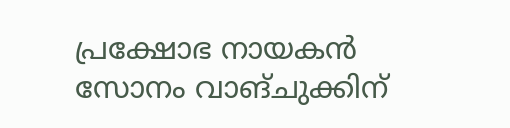പ്രക്ഷോഭ നായകൻ സോനം വാങ്ചുക്കിന്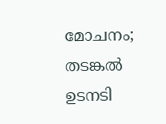മോചനം; തടങ്കൽ ഉടനടി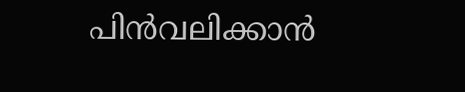പിൻവലിക്കാൻ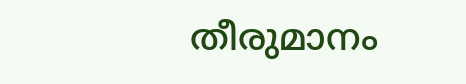തീരുമാനം